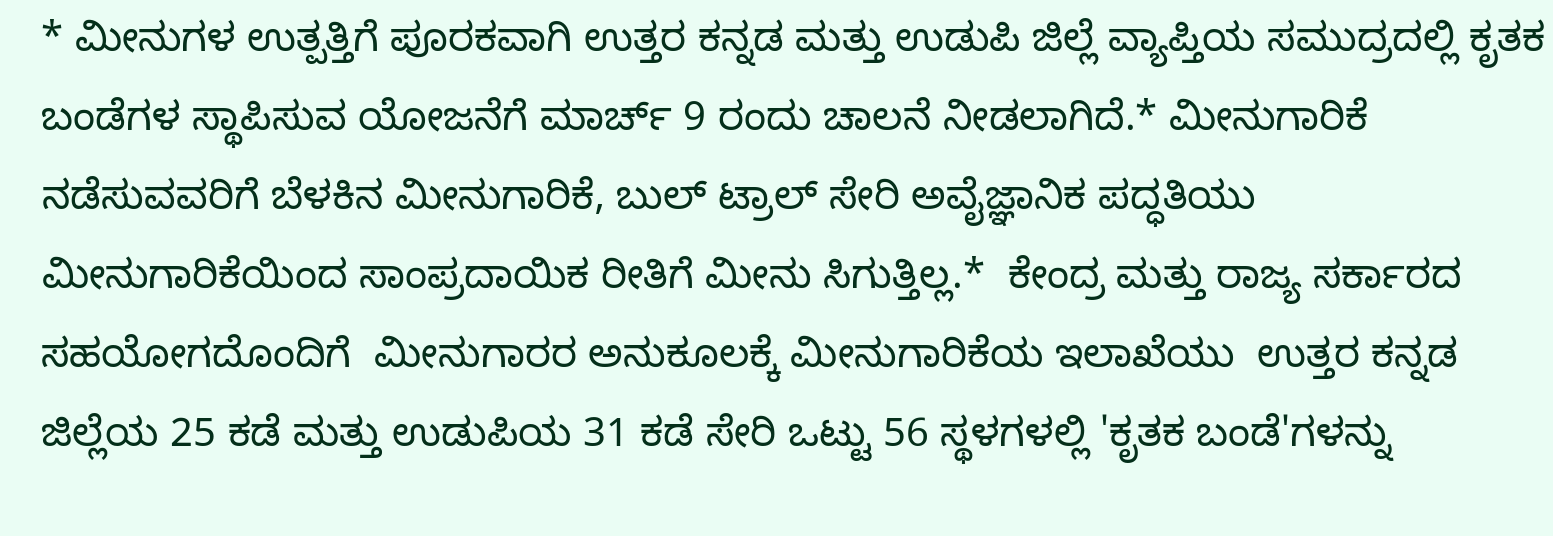* ಮೀನುಗಳ ಉತ್ಪತ್ತಿಗೆ ಪೂರಕವಾಗಿ ಉತ್ತರ ಕನ್ನಡ ಮತ್ತು ಉಡುಪಿ ಜಿಲ್ಲೆ ವ್ಯಾಪ್ತಿಯ ಸಮುದ್ರದಲ್ಲಿ ಕೃತಕ ಬಂಡೆಗಳ ಸ್ಥಾಪಿಸುವ ಯೋಜನೆಗೆ ಮಾರ್ಚ್ 9 ರಂದು ಚಾಲನೆ ನೀಡಲಾಗಿದೆ.* ಮೀನುಗಾರಿಕೆ ನಡೆಸುವವರಿಗೆ ಬೆಳಕಿನ ಮೀನುಗಾರಿಕೆ, ಬುಲ್ ಟ್ರಾಲ್ ಸೇರಿ ಅವೈಜ್ಞಾನಿಕ ಪದ್ಧತಿಯು ಮೀನುಗಾರಿಕೆಯಿಂದ ಸಾಂಪ್ರದಾಯಿಕ ರೀತಿಗೆ ಮೀನು ಸಿಗುತ್ತಿಲ್ಲ.*  ಕೇಂದ್ರ ಮತ್ತು ರಾಜ್ಯ ಸರ್ಕಾರದ ಸಹಯೋಗದೊಂದಿಗೆ  ಮೀನುಗಾರರ ಅನುಕೂಲಕ್ಕೆ ಮೀನುಗಾರಿಕೆಯ ಇಲಾಖೆಯು  ಉತ್ತರ ಕನ್ನಡ ಜಿಲ್ಲೆಯ 25 ಕಡೆ ಮತ್ತು ಉಡುಪಿಯ 31 ಕಡೆ ಸೇರಿ ಒಟ್ಟು 56 ಸ್ಥಳಗಳಲ್ಲಿ 'ಕೃತಕ ಬಂಡೆ'ಗಳನ್ನು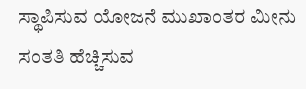ಸ್ಥಾಪಿಸುವ ಯೋಜನೆ ಮುಖಾಂತರ ಮೀನು ಸಂತತಿ ಹೆಚ್ಚಿಸುವ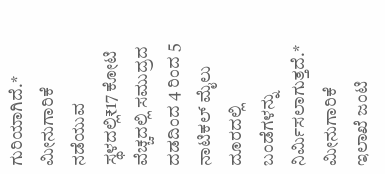ಗುರಿಯಾಗಿದೆ.*  ಮೀನುಗಾರಿಕೆ ನಡೆಯುವ ಸ್ಥಳದಲ್ಲಿ₹17 ಕೋಟಿ ವೆಚ್ಚದಲ್ಲಿ ಸಮುದ್ರದ ದಡದಿಂದ 4 ರಿಂದ 5 ನಾಟಿಕಲ್ ಮೈಲು ದೂರದಲ್ಲಿ ಬಂಡೆಗಳನ್ನು ನಿರ್ಮಿಸಲಾಗುತ್ತದೆ.* ಮೀನುಗಾರಿಕೆ ಇಲಾಖೆ ಜಂಟಿ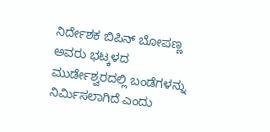ನಿರ್ದೇಶಕ ಬಿಪಿನ್ ಬೋಪಣ್ಣ ಅವರು ಭಟ್ಕಳದ ಮುರ್ಡೇಶ್ವರದಲ್ಲಿ ಬಂಡೆಗಳನ್ನು ನಿರ್ಮಿಸಲಾಗಿದೆ ಎಂದು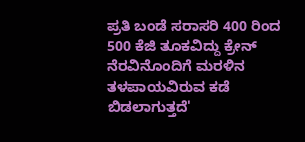ಪ್ರತಿ ಬಂಡೆ ಸರಾಸರಿ 400 ರಿಂದ 500 ಕೆಜಿ ತೂಕವಿದ್ದು ಕ್ರೇನ್ ನೆರವಿನೊಂದಿಗೆ ಮರಳಿನ ತಳಪಾಯವಿರುವ ಕಡೆ ಬಿಡಲಾಗುತ್ತದೆ'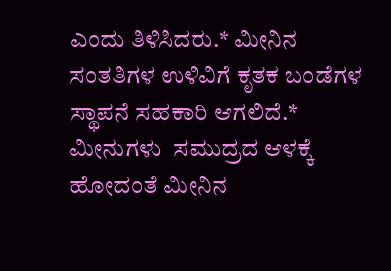ಎಂದು ತಿಳಿಸಿದರು.* ಮೀನಿನ ಸಂತತಿಗಳ ಉಳಿವಿಗೆ ಕೃತಕ ಬಂಡೆಗಳ ಸ್ಥಾಪನೆ ಸಹಕಾರಿ ಆಗಲಿದೆ.* ಮೀನುಗಳು  ಸಮುದ್ರದ ಆಳಕ್ಕೆ ಹೋದಂತೆ ಮೀನಿನ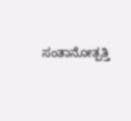ಸಂತಾನೋತ್ಪತ್ತಿ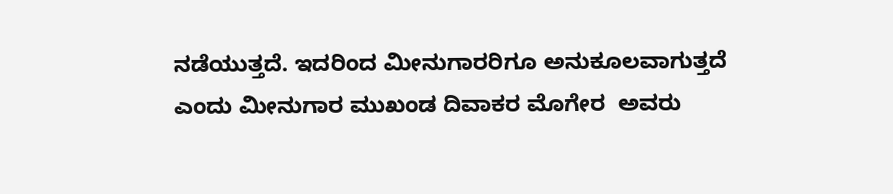ನಡೆಯುತ್ತದೆ. ಇದರಿಂದ ಮೀನುಗಾರರಿಗೂ ಅನುಕೂಲವಾಗುತ್ತದೆ ಎಂದು ಮೀನುಗಾರ ಮುಖಂಡ ದಿವಾಕರ ಮೊಗೇರ  ಅವರು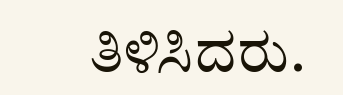ತಿಳಿಸಿದರು.